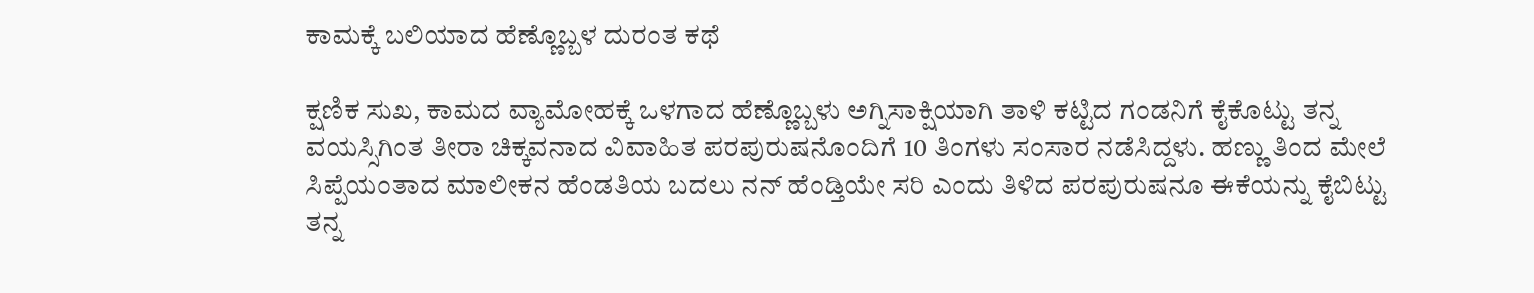ಕಾಮಕ್ಕೆ ಬಲಿಯಾದ ಹೆಣ್ಣೊಬ್ಬಳ ದುರಂತ ಕಥೆ

ಕ್ಷಣಿಕ ಸುಖ, ಕಾಮದ ವ್ಯಾಮೋಹಕ್ಕೆ ಒಳಗಾದ ಹೆಣ್ಣೊಬ್ಬಳು ಅಗ್ನಿಸಾಕ್ಷಿಯಾಗಿ ತಾಳಿ ಕಟ್ಟಿದ ಗಂಡನಿಗೆ ಕೈಕೊಟ್ಟು ತನ್ನ ವಯಸ್ಸಿಗಿಂತ ತೀರಾ ಚಿಕ್ಕವನಾದ ವಿವಾಹಿತ ಪರಪುರುಷನೊಂದಿಗೆ 10 ತಿಂಗಳು ಸಂಸಾರ ನಡೆಸಿದ್ದಳು. ಹಣ್ಣು ತಿಂದ ಮೇಲೆ ಸಿಪ್ಪೆಯಂತಾದ ಮಾಲೀಕನ ಹೆಂಡತಿಯ ಬದಲು ನನ್ ಹೆಂಡ್ತಿಯೇ ಸರಿ ಎಂದು ತಿಳಿದ ಪರಪುರುಷನೂ ಈಕೆಯನ್ನು ಕೈಬಿಟ್ಟು ತನ್ನ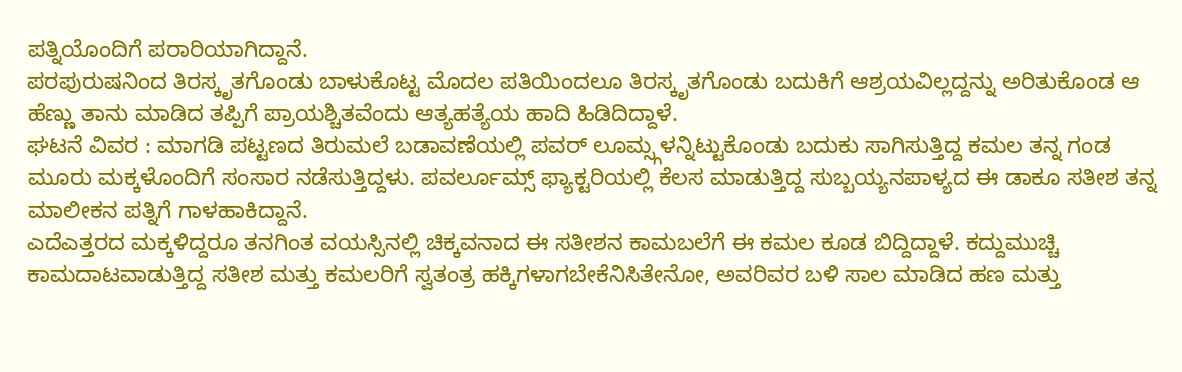ಪತ್ನಿಯೊಂದಿಗೆ ಪರಾರಿಯಾಗಿದ್ದಾನೆ.
ಪರಪುರುಷನಿಂದ ತಿರಸ್ಕೃತಗೊಂಡು ಬಾಳುಕೊಟ್ಟ ಮೊದಲ ಪತಿಯಿಂದಲೂ ತಿರಸ್ಕೃತಗೊಂಡು ಬದುಕಿಗೆ ಆಶ್ರಯವಿಲ್ಲದ್ದನ್ನು ಅರಿತುಕೊಂಡ ಆ ಹೆಣ್ಣು ತಾನು ಮಾಡಿದ ತಪ್ಪಿಗೆ ಪ್ರಾಯಶ್ಚಿತವೆಂದು ಆತ್ಯಹತ್ಯೆಯ ಹಾದಿ ಹಿಡಿದಿದ್ದಾಳೆ.
ಘಟನೆ ವಿವರ : ಮಾಗಡಿ ಪಟ್ಟಣದ ತಿರುಮಲೆ ಬಡಾವಣೆಯಲ್ಲಿ ಪವರ್ ಲೂಮ್ಸ್ಗಳನ್ನಿಟ್ಟುಕೊಂಡು ಬದುಕು ಸಾಗಿಸುತ್ತಿದ್ದ ಕಮಲ ತನ್ನ ಗಂಡ ಮೂರು ಮಕ್ಕಳೊಂದಿಗೆ ಸಂಸಾರ ನಡೆಸುತ್ತಿದ್ದಳು. ಪವರ್ಲೂಮ್ಸ್ ಫ್ಯಾಕ್ಟರಿಯಲ್ಲಿ ಕೆಲಸ ಮಾಡುತ್ತಿದ್ದ ಸುಬ್ಬಯ್ಯನಪಾಳ್ಯದ ಈ ಡಾಕೂ ಸತೀಶ ತನ್ನ ಮಾಲೀಕನ ಪತ್ನಿಗೆ ಗಾಳಹಾಕಿದ್ದಾನೆ.
ಎದೆಎತ್ತರದ ಮಕ್ಕಳಿದ್ದರೂ ತನಗಿಂತ ವಯಸ್ಸಿನಲ್ಲಿ ಚಿಕ್ಕವನಾದ ಈ ಸತೀಶನ ಕಾಮಬಲೆಗೆ ಈ ಕಮಲ ಕೂಡ ಬಿದ್ದಿದ್ದಾಳೆ. ಕದ್ದುಮುಚ್ಚಿ ಕಾಮದಾಟವಾಡುತ್ತಿದ್ದ ಸತೀಶ ಮತ್ತು ಕಮಲರಿಗೆ ಸ್ವತಂತ್ರ ಹಕ್ಕಿಗಳಾಗಬೇಕೆನಿಸಿತೇನೋ, ಅವರಿವರ ಬಳಿ ಸಾಲ ಮಾಡಿದ ಹಣ ಮತ್ತು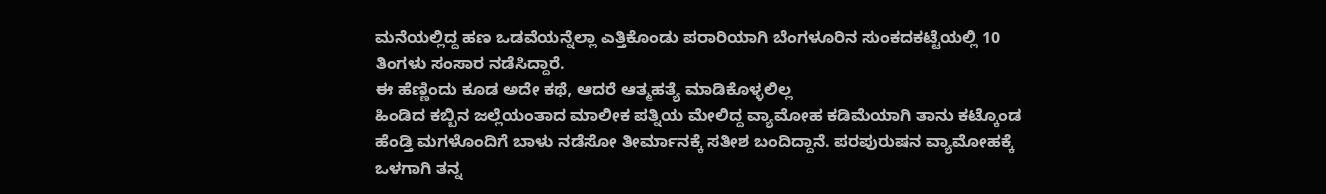ಮನೆಯಲ್ಲಿದ್ದ ಹಣ ಒಡವೆಯನ್ನೆಲ್ಲಾ ಎತ್ತಿಕೊಂಡು ಪರಾರಿಯಾಗಿ ಬೆಂಗಳೂರಿನ ಸುಂಕದಕಟ್ಟೆಯಲ್ಲಿ 10 ತಿಂಗಳು ಸಂಸಾರ ನಡೆಸಿದ್ದಾರೆ.
ಈ ಹೆಣ್ಣಿಂದು ಕೂಡ ಅದೇ ಕಥೆ, ಆದರೆ ಆತ್ಮಹತ್ಯೆ ಮಾಡಿಕೊಳ್ಳಲಿಲ್ಲ
ಹಿಂಡಿದ ಕಬ್ಬಿನ ಜಲ್ಲೆಯಂತಾದ ಮಾಲೀಕ ಪತ್ನಿಯ ಮೇಲಿದ್ದ ವ್ಯಾಮೋಹ ಕಡಿಮೆಯಾಗಿ ತಾನು ಕಟ್ಕೊಂಡ ಹೆಂಡ್ತಿ ಮಗಳೊಂದಿಗೆ ಬಾಳು ನಡೆಸೋ ತೀರ್ಮಾನಕ್ಕೆ ಸತೀಶ ಬಂದಿದ್ದಾನೆ. ಪರಪುರುಷನ ವ್ಯಾಮೋಹಕ್ಕೆ ಒಳಗಾಗಿ ತನ್ನ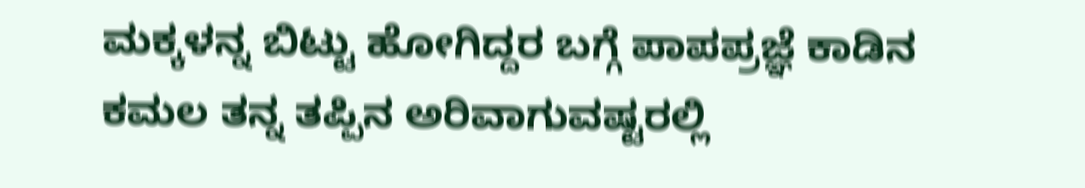ಮಕ್ಕಳನ್ನ ಬಿಟ್ಟು ಹೋಗಿದ್ದರ ಬಗ್ಗೆ ಪಾಪಪ್ರಜ್ಞೆ ಕಾಡಿನ ಕಮಲ ತನ್ನ ತಪ್ಪಿನ ಅರಿವಾಗುವಷ್ಟರಲ್ಲಿ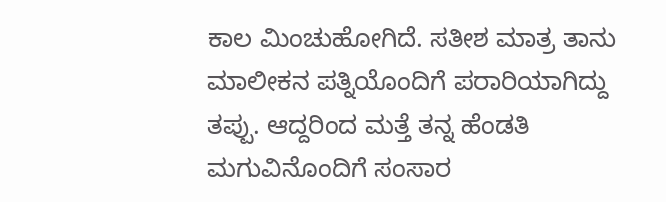ಕಾಲ ಮಿಂಚುಹೋಗಿದೆ. ಸತೀಶ ಮಾತ್ರ ತಾನು ಮಾಲೀಕನ ಪತ್ನಿಯೊಂದಿಗೆ ಪರಾರಿಯಾಗಿದ್ದು ತಪ್ಪು. ಆದ್ದರಿಂದ ಮತ್ತೆ ತನ್ನ ಹೆಂಡತಿ ಮಗುವಿನೊಂದಿಗೆ ಸಂಸಾರ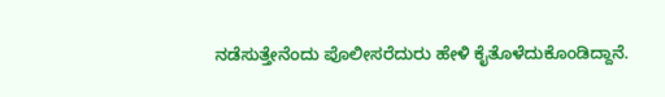ನಡೆಸುತ್ತೇನೆಂದು ಪೊಲೀಸರೆದುರು ಹೇಳಿ ಕೈತೊಳೆದುಕೊಂಡಿದ್ದಾನೆ.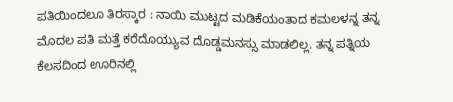ಪತಿಯಿಂದಲೂ ತಿರಸ್ಕಾರ : ನಾಯಿ ಮುಟ್ಟದ ಮಡಿಕೆಯಂತಾದ ಕಮಲಳನ್ನ ತನ್ನ ಮೊದಲ ಪತಿ ಮತ್ತೆ ಕರೆದೊಯ್ಯುವ ದೊಡ್ಡಮನಸ್ಸು ಮಾಡಲಿಲ್ಲ. ತನ್ನ ಪತ್ನಿಯ ಕೆಲಸದಿಂದ ಊರಿನಲ್ಲಿ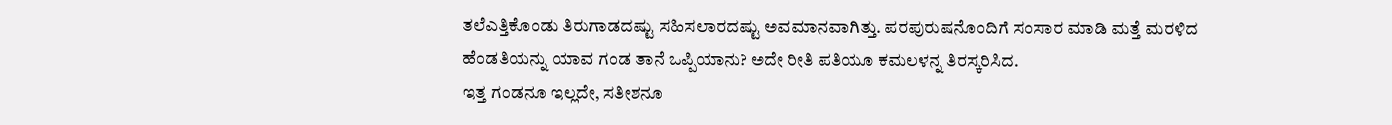ತಲೆಎತ್ತಿಕೊಂಡು ತಿರುಗಾಡದಷ್ಟು ಸಹಿಸಲಾರದಷ್ಟು ಅವಮಾನವಾಗಿತ್ತು. ಪರಪುರುಷನೊಂದಿಗೆ ಸಂಸಾರ ಮಾಡಿ ಮತ್ತೆ ಮರಳಿದ ಹೆಂಡತಿಯನ್ನು ಯಾವ ಗಂಡ ತಾನೆ ಒಪ್ಪಿಯಾನು? ಅದೇ ರೀತಿ ಪತಿಯೂ ಕಮಲಳನ್ನ ತಿರಸ್ಕರಿಸಿದ.
ಇತ್ತ ಗಂಡನೂ ಇಲ್ಲದೇ, ಸತೀಶನೂ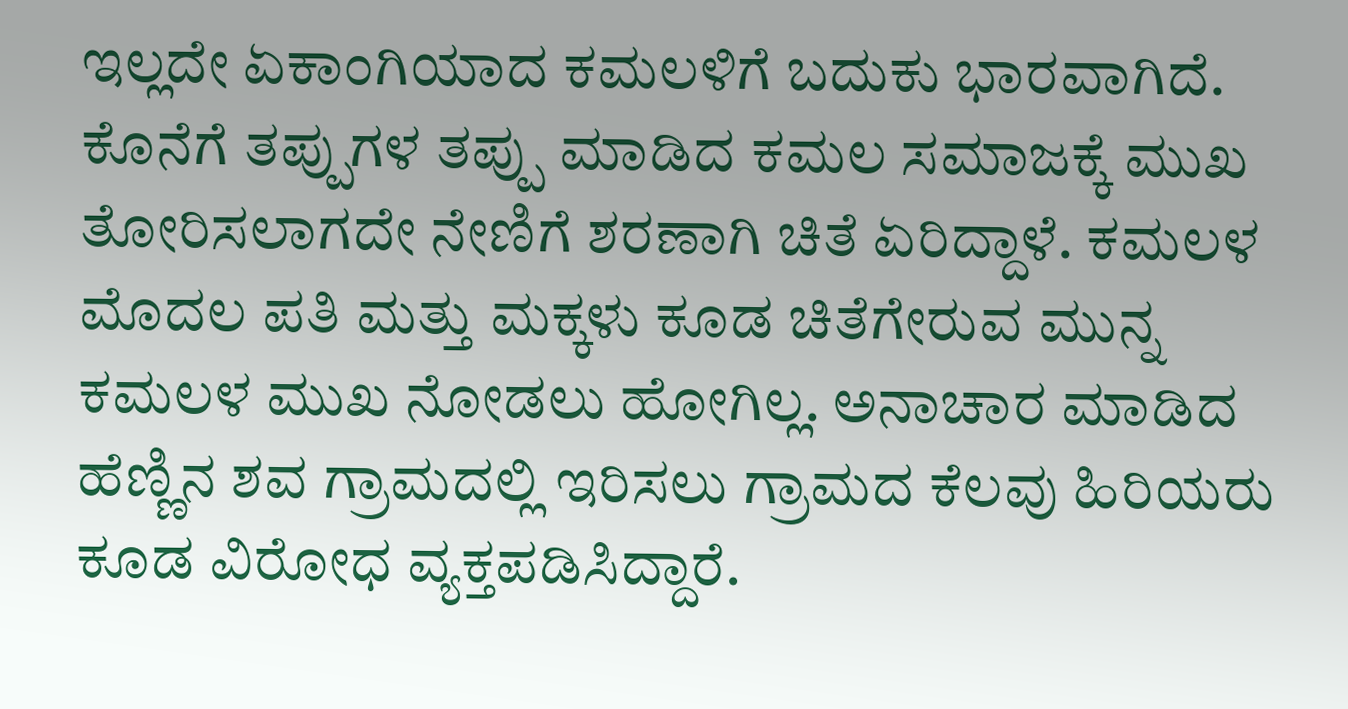ಇಲ್ಲದೇ ಏಕಾಂಗಿಯಾದ ಕಮಲಳಿಗೆ ಬದುಕು ಭಾರವಾಗಿದೆ. ಕೊನೆಗೆ ತಪ್ಪುಗಳ ತಪ್ಪು ಮಾಡಿದ ಕಮಲ ಸಮಾಜಕ್ಕೆ ಮುಖ ತೋರಿಸಲಾಗದೇ ನೇಣಿಗೆ ಶರಣಾಗಿ ಚಿತೆ ಏರಿದ್ದಾಳೆ. ಕಮಲಳ ಮೊದಲ ಪತಿ ಮತ್ತು ಮಕ್ಕಳು ಕೂಡ ಚಿತೆಗೇರುವ ಮುನ್ನ ಕಮಲಳ ಮುಖ ನೋಡಲು ಹೋಗಿಲ್ಲ. ಅನಾಚಾರ ಮಾಡಿದ ಹೆಣ್ಣಿನ ಶವ ಗ್ರಾಮದಲ್ಲಿ ಇರಿಸಲು ಗ್ರಾಮದ ಕೆಲವು ಹಿರಿಯರು ಕೂಡ ವಿರೋಧ ವ್ಯಕ್ತಪಡಿಸಿದ್ದಾರೆ.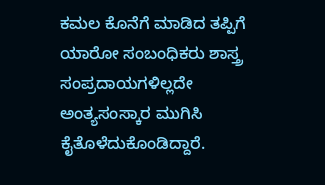ಕಮಲ ಕೊನೆಗೆ ಮಾಡಿದ ತಪ್ಪಿಗೆ ಯಾರೋ ಸಂಬಂಧಿಕರು ಶಾಸ್ತ್ರ ಸಂಪ್ರದಾಯಗಳಿಲ್ಲದೇ ಅಂತ್ಯಸಂಸ್ಕಾರ ಮುಗಿಸಿ ಕೈತೊಳೆದುಕೊಂಡಿದ್ದಾರೆ.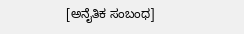[ಅನೈತಿಕ ಸಂಬಂಧ]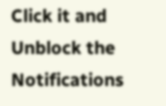Click it and Unblock the Notifications